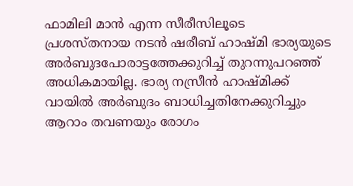ഫാമിലി മാൻ എന്ന സീരീസിലൂടെ പ്രശസ്തനായ നടൻ ഷരീബ് ഹാഷ്മി ഭാര്യയുടെ അർബുദപോരാട്ടത്തേക്കുറിച്ച് തുറന്നുപറഞ്ഞ് അധികമായില്ല. ഭാര്യ നസ്രീൻ ഹാഷ്മിക്ക് വായിൽ അർബുദം ബാധിച്ചതിനേക്കുറിച്ചും ആറാം തവണയും രോഗം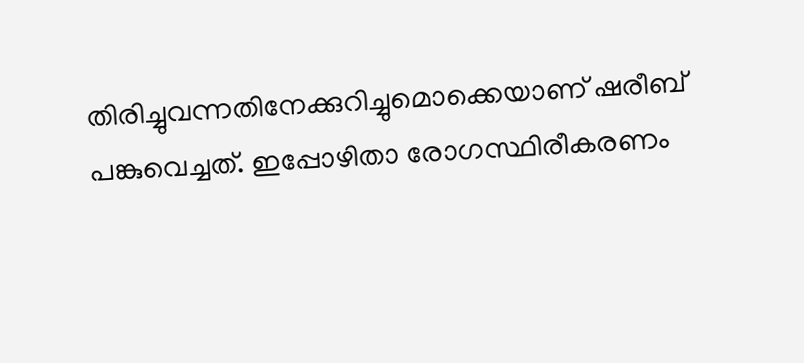തിരിച്ചുവന്നതിനേക്കുറിച്ചുമൊക്കെയാണ് ഷരീബ് പങ്കുവെച്ചത്. ഇപ്പോഴിതാ രോഗസ്ഥിരീകരണം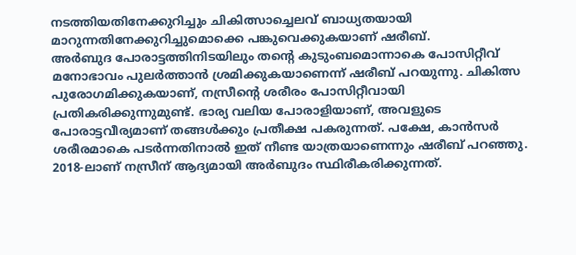നടത്തിയതിനേക്കുറിച്ചും ചികിത്സാച്ചെലവ് ബാധ്യതയായി മാറുന്നതിനേക്കുറിച്ചുമൊക്കെ പങ്കുവെക്കുകയാണ് ഷരീബ്.
അർബുദ പോരാട്ടത്തിനിടയിലും തന്റെ കുടുംബമൊന്നാകെ പോസിറ്റീവ് മനോഭാവം പുലർത്താൻ ശ്രമിക്കുകയാണെന്ന് ഷരീബ് പറയുന്നു. ചികിത്സ പുരോഗമിക്കുകയാണ്, നസ്രീന്റെ ശരീരം പോസിറ്റീവായി പ്രതികരിക്കുന്നുമുണ്ട്. ഭാര്യ വലിയ പോരാളിയാണ്, അവളുടെ പോരാട്ടവീര്യമാണ് തങ്ങൾക്കും പ്രതീക്ഷ പകരുന്നത്. പക്ഷേ, കാൻസർ ശരീരമാകെ പടർന്നതിനാൽ ഇത് നീണ്ട യാത്രയാണെന്നും ഷരീബ് പറഞ്ഞു.
2018-ലാണ് നസ്രീന് ആദ്യമായി അർബുദം സ്ഥിരീകരിക്കുന്നത്.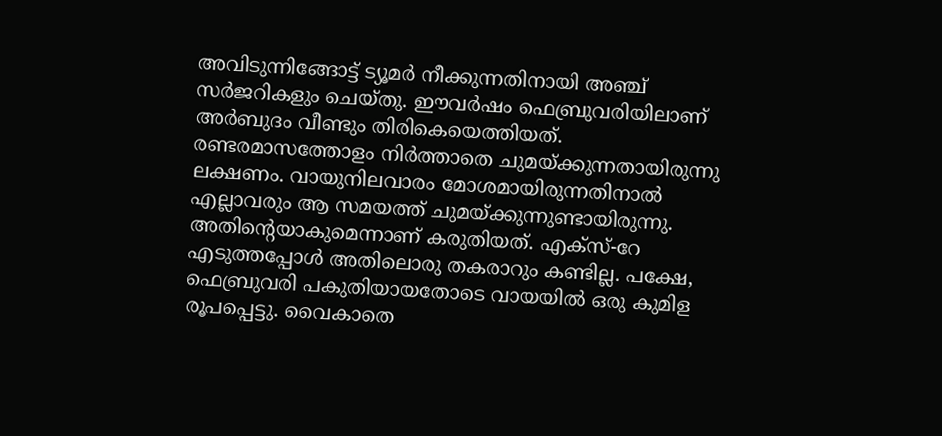അവിടുന്നിങ്ങോട്ട് ട്യൂമർ നീക്കുന്നതിനായി അഞ്ച് സർജറികളും ചെയ്തു. ഈവർഷം ഫെബ്രുവരിയിലാണ് അർബുദം വീണ്ടും തിരികെയെത്തിയത്. രണ്ടരമാസത്തോളം നിർത്താതെ ചുമയ്ക്കുന്നതായിരുന്നു ലക്ഷണം. വായുനിലവാരം മോശമായിരുന്നതിനാൽ എല്ലാവരും ആ സമയത്ത് ചുമയ്ക്കുന്നുണ്ടായിരുന്നു. അതിന്റെയാകുമെന്നാണ് കരുതിയത്. എക്സ്-റേ എടുത്തപ്പോൾ അതിലൊരു തകരാറും കണ്ടില്ല. പക്ഷേ, ഫെബ്രുവരി പകുതിയായതോടെ വായയിൽ ഒരു കുമിള രൂപപ്പെട്ടു. വൈകാതെ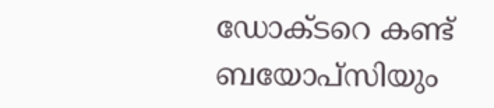ഡോക്ടറെ കണ്ട് ബയോപ്സിയും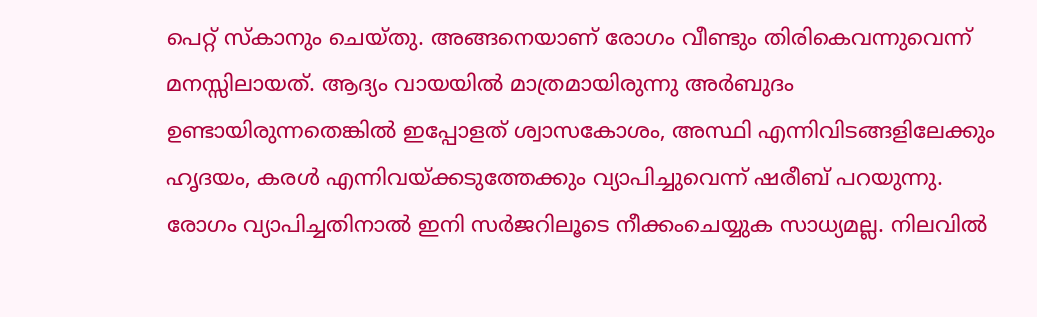പെറ്റ് സ്കാനും ചെയ്തു. അങ്ങനെയാണ് രോഗം വീണ്ടും തിരികെവന്നുവെന്ന് മനസ്സിലായത്. ആദ്യം വായയിൽ മാത്രമായിരുന്നു അർബുദം ഉണ്ടായിരുന്നതെങ്കിൽ ഇപ്പോളത് ശ്വാസകോശം, അസ്ഥി എന്നിവിടങ്ങളിലേക്കും ഹൃദയം, കരൾ എന്നിവയ്ക്കടുത്തേക്കും വ്യാപിച്ചുവെന്ന് ഷരീബ് പറയുന്നു.
രോഗം വ്യാപിച്ചതിനാൽ ഇനി സർജറിലൂടെ നീക്കംചെയ്യുക സാധ്യമല്ല. നിലവിൽ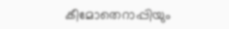കീമോതെറാപ്പിയും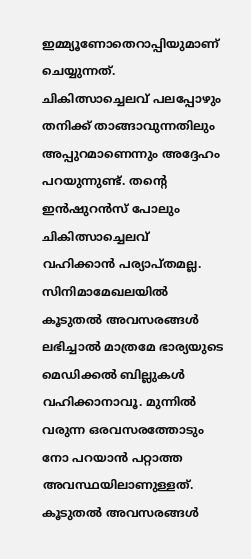ഇമ്മ്യൂണോതെറാപ്പിയുമാണ് ചെയ്യുന്നത്. ചികിത്സാച്ചെലവ് പലപ്പോഴും തനിക്ക് താങ്ങാവുന്നതിലും അപ്പുറമാണെന്നും അദ്ദേഹം പറയുന്നുണ്ട്. തന്റെ ഇൻഷുറൻസ് പോലും ചികിത്സാച്ചെലവ് വഹിക്കാൻ പര്യാപ്തമല്ല. സിനിമാമേഖലയിൽ കൂടുതൽ അവസരങ്ങൾ ലഭിച്ചാൽ മാത്രമേ ഭാര്യയുടെ മെഡിക്കൽ ബില്ലുകൾ വഹിക്കാനാവൂ. മുന്നിൽ വരുന്ന ഒരവസരത്തോടും നോ പറയാൻ പറ്റാത്ത അവസ്ഥയിലാണുള്ളത്. കൂടുതൽ അവസരങ്ങൾ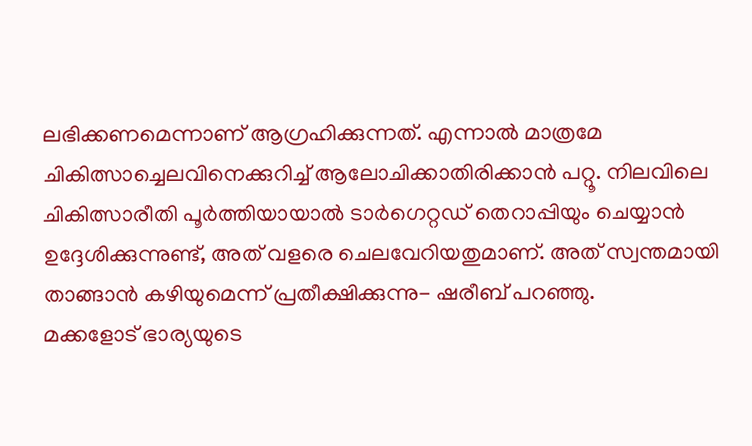ലഭിക്കണമെന്നാണ് ആഗ്രഹിക്കുന്നത്. എന്നാൽ മാത്രമേ ചികിത്സാച്ചെലവിനെക്കുറിച്ച് ആലോചിക്കാതിരിക്കാൻ പറ്റൂ. നിലവിലെ ചികിത്സാരീതി പൂർത്തിയായാൽ ടാർഗെറ്റഡ് തെറാപ്പിയും ചെയ്യാൻ ഉദ്ദേശിക്കുന്നുണ്ട്, അത് വളരെ ചെലവേറിയതുമാണ്. അത് സ്വന്തമായി താങ്ങാൻ കഴിയുമെന്ന് പ്രതീക്ഷിക്കുന്നു- ഷരീബ് പറഞ്ഞു.
മക്കളോട് ഭാര്യയുടെ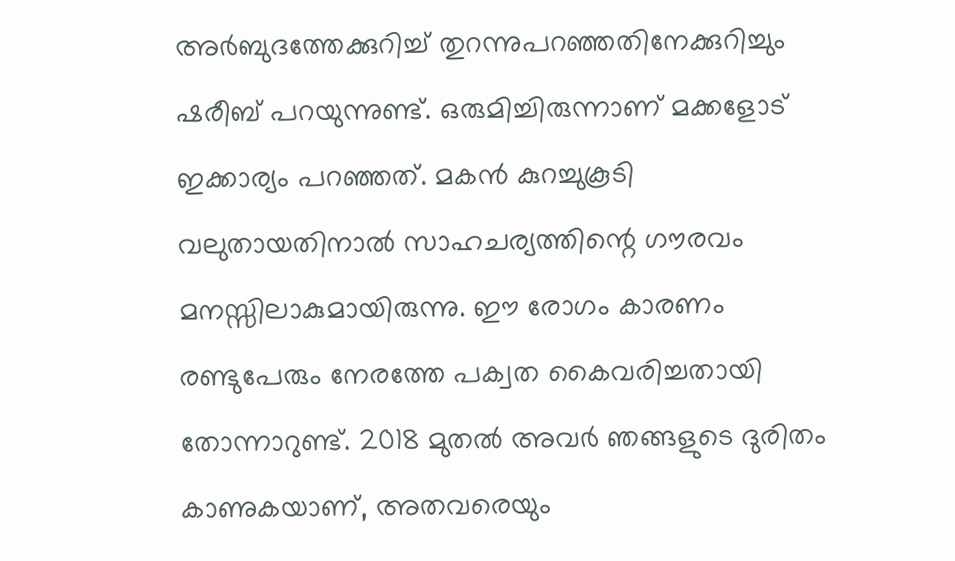അർബുദത്തേക്കുറിച്ച് തുറന്നുപറഞ്ഞതിനേക്കുറിച്ചും ഷരീബ് പറയുന്നുണ്ട്. ഒരുമിച്ചിരുന്നാണ് മക്കളോട് ഇക്കാര്യം പറഞ്ഞത്. മകൻ കുറച്ചുകൂടി വലുതായതിനാൽ സാഹചര്യത്തിന്റെ ഗൗരവം മനസ്സിലാകുമായിരുന്നു. ഈ രോഗം കാരണം രണ്ടുപേരും നേരത്തേ പക്വത കൈവരിച്ചതായി തോന്നാറുണ്ട്. 2018 മുതൽ അവർ ഞങ്ങളുടെ ദുരിതം കാണുകയാണ്, അതവരെയും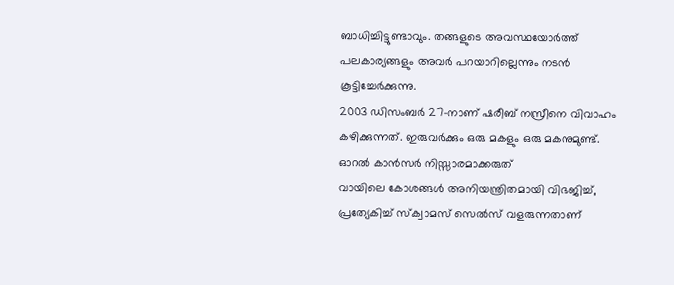ബാധിച്ചിട്ടുണ്ടാവും. തങ്ങളുടെ അവസ്ഥയോർത്ത് പലകാര്യങ്ങളും അവർ പറയാറില്ലെന്നും നടൻ കൂട്ടിച്ചേർക്കുന്നു.
2003 ഡിസംബർ 27-നാണ് ഷരീബ് നസ്രീനെ വിവാഹം കഴിക്കുന്നത്. ഇരുവർക്കും ഒരു മകളും ഒരു മകനുമുണ്ട്.
ഓറൽ കാൻസർ നിസ്സാരമാക്കരുത്
വായിലെ കോശങ്ങൾ അനിയന്ത്രിതമായി വിഭജിച്ച്, പ്രത്യേകിച്ച് സ്ക്വാമസ് സെൽസ് വളരുന്നതാണ്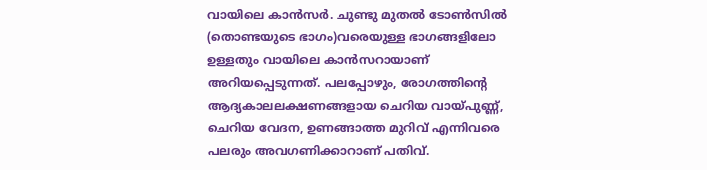വായിലെ കാൻസർ. ചുണ്ടു മുതൽ ടോൺസിൽ (തൊണ്ടയുടെ ഭാഗം)വരെയുള്ള ഭാഗങ്ങളിലോ ഉള്ളതും വായിലെ കാൻസറായാണ് അറിയപ്പെടുന്നത്. പലപ്പോഴും, രോഗത്തിന്റെ ആദ്യകാലലക്ഷണങ്ങളായ ചെറിയ വായ്പുണ്ണ്, ചെറിയ വേദന, ഉണങ്ങാത്ത മുറിവ് എന്നിവരെ പലരും അവഗണിക്കാറാണ് പതിവ്.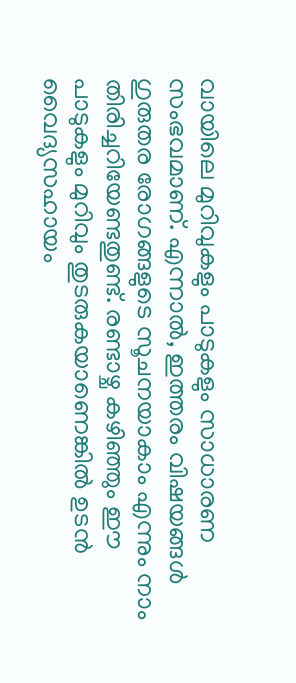വായിലെ മുറിവുകളും പാടുകളും സാധാരണ സംഭവമാണ്. എന്നാൽ, ഇത്തരം വിഷയങ്ങൾ ഗുരുതര രോഗങ്ങളുടെ സൂചനയാകാം എന്നും നാം തിരിച്ചറിയേണ്ടതുണ്ട്. രണ്ടാഴ്ച കഴിഞ്ഞും ഈ പാടുകളും മുറിവും തുടരുകയാണെങ്കിൽ ഉടൻ വൈദ്യസഹായം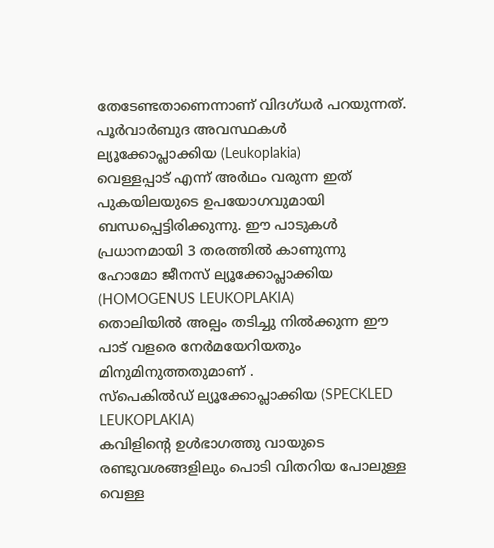തേടേണ്ടതാണെന്നാണ് വിദഗ്ധർ പറയുന്നത്.
പൂർവാർബുദ അവസ്ഥകൾ
ല്യൂക്കോപ്ലാക്കിയ (Leukoplakia)
വെള്ളപ്പാട് എന്ന് അർഥം വരുന്ന ഇത് പുകയിലയുടെ ഉപയോഗവുമായി ബന്ധപ്പെട്ടിരിക്കുന്നു. ഈ പാടുകൾ പ്രധാനമായി 3 തരത്തിൽ കാണുന്നു
ഹോമോ ജീനസ് ല്യൂക്കോപ്ലാക്കിയ (HOMOGENUS LEUKOPLAKIA)
തൊലിയിൽ അല്പം തടിച്ചു നിൽക്കുന്ന ഈ പാട് വളരെ നേർമയേറിയതും മിനുമിനുത്തതുമാണ് .
സ്പെകിൽഡ് ല്യൂക്കോപ്ലാക്കിയ (SPECKLED LEUKOPLAKIA)
കവിളിന്റെ ഉൾഭാഗത്തു വായുടെ രണ്ടുവശങ്ങളിലും പൊടി വിതറിയ പോലുള്ള വെള്ള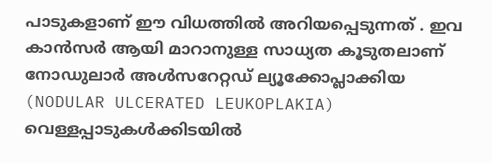പാടുകളാണ് ഈ വിധത്തിൽ അറിയപ്പെടുന്നത് . ഇവ കാൻസർ ആയി മാറാനുള്ള സാധ്യത കൂടുതലാണ്
നോഡുലാർ അൾസറേറ്റഡ് ല്യൂക്കോപ്ലാക്കിയ (NODULAR ULCERATED LEUKOPLAKIA)
വെള്ളപ്പാടുകൾക്കിടയിൽ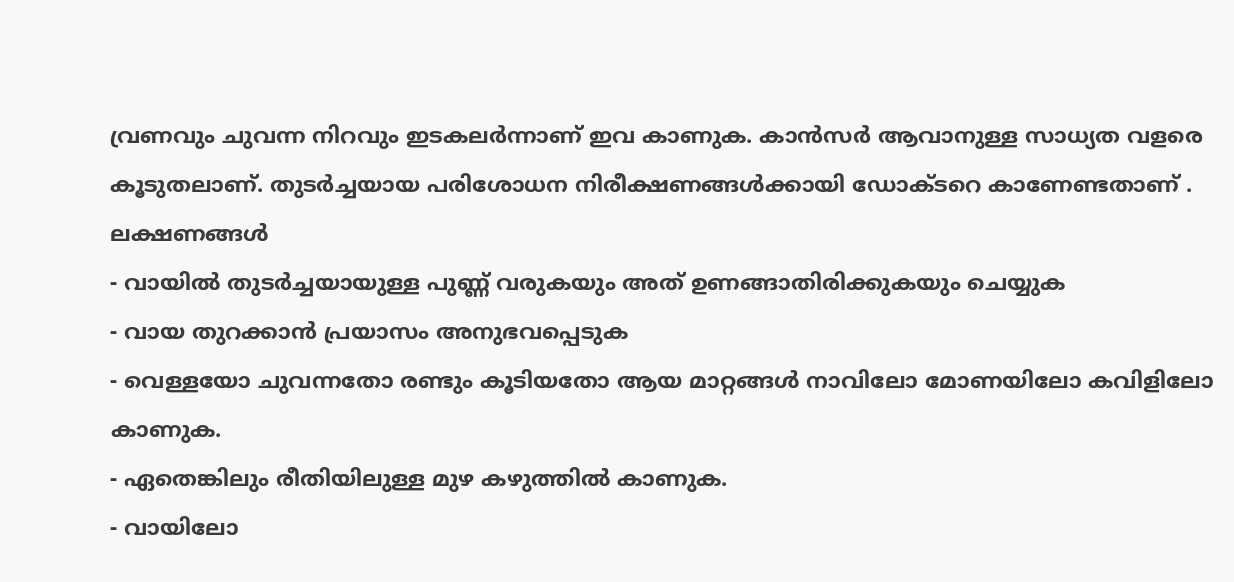വ്രണവും ചുവന്ന നിറവും ഇടകലർന്നാണ് ഇവ കാണുക. കാൻസർ ആവാനുള്ള സാധ്യത വളരെ കൂടുതലാണ്. തുടർച്ചയായ പരിശോധന നിരീക്ഷണങ്ങൾക്കായി ഡോക്ടറെ കാണേണ്ടതാണ് .
ലക്ഷണങ്ങൾ
- വായിൽ തുടർച്ചയായുള്ള പുണ്ണ് വരുകയും അത് ഉണങ്ങാതിരിക്കുകയും ചെയ്യുക
- വായ തുറക്കാൻ പ്രയാസം അനുഭവപ്പെടുക
- വെള്ളയോ ചുവന്നതോ രണ്ടും കൂടിയതോ ആയ മാറ്റങ്ങൾ നാവിലോ മോണയിലോ കവിളിലോ കാണുക.
- ഏതെങ്കിലും രീതിയിലുള്ള മുഴ കഴുത്തിൽ കാണുക.
- വായിലോ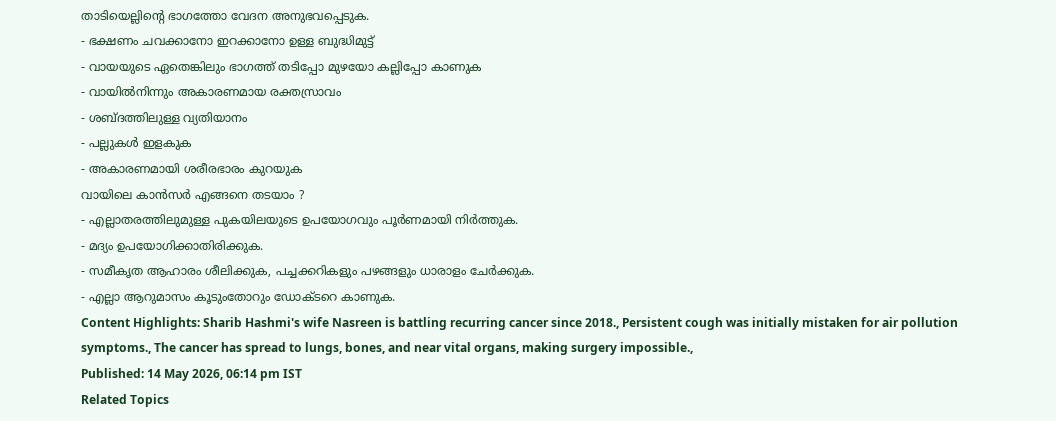താടിയെല്ലിന്റെ ഭാഗത്തോ വേദന അനുഭവപ്പെടുക.
- ഭക്ഷണം ചവക്കാനോ ഇറക്കാനോ ഉള്ള ബുദ്ധിമുട്ട്
- വായയുടെ ഏതെങ്കിലും ഭാഗത്ത് തടിപ്പോ മുഴയോ കല്ലിപ്പോ കാണുക
- വായിൽനിന്നും അകാരണമായ രക്തസ്രാവം
- ശബ്ദത്തിലുള്ള വ്യതിയാനം
- പല്ലുകൾ ഇളകുക
- അകാരണമായി ശരീരഭാരം കുറയുക
വായിലെ കാൻസർ എങ്ങനെ തടയാം ?
- എല്ലാതരത്തിലുമുള്ള പുകയിലയുടെ ഉപയോഗവും പൂർണമായി നിർത്തുക.
- മദ്യം ഉപയോഗിക്കാതിരിക്കുക.
- സമീകൃത ആഹാരം ശീലിക്കുക, പച്ചക്കറികളും പഴങ്ങളും ധാരാളം ചേർക്കുക.
- എല്ലാ ആറുമാസം കൂടുംതോറും ഡോക്ടറെ കാണുക.
Content Highlights: Sharib Hashmi's wife Nasreen is battling recurring cancer since 2018., Persistent cough was initially mistaken for air pollution symptoms., The cancer has spread to lungs, bones, and near vital organs, making surgery impossible.,
Published: 14 May 2026, 06:14 pm IST
Related Topics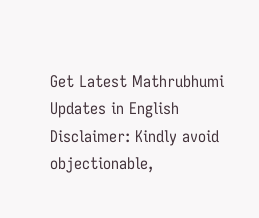Get Latest Mathrubhumi Updates in English
Disclaimer: Kindly avoid objectionable,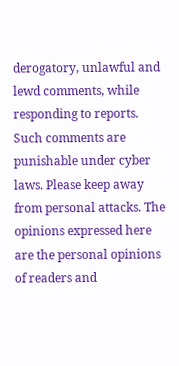derogatory, unlawful and lewd comments, while responding to reports. Such comments are punishable under cyber laws. Please keep away from personal attacks. The opinions expressed here are the personal opinions of readers and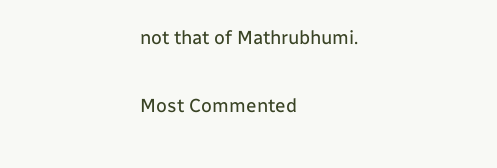not that of Mathrubhumi.


Most Commented